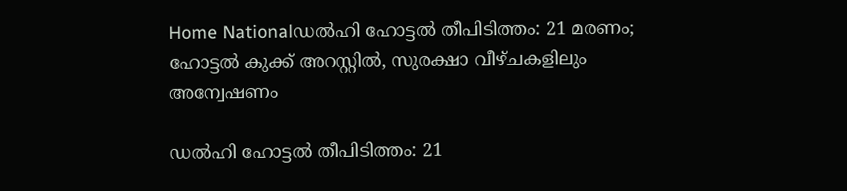Home Nationalഡൽഹി ഹോട്ടൽ തീപിടിത്തം: 21 മരണം; ഹോട്ടൽ കുക്ക് അറസ്റ്റിൽ, സുരക്ഷാ വീഴ്ചകളിലും അന്വേഷണം

ഡൽഹി ഹോട്ടൽ തീപിടിത്തം: 21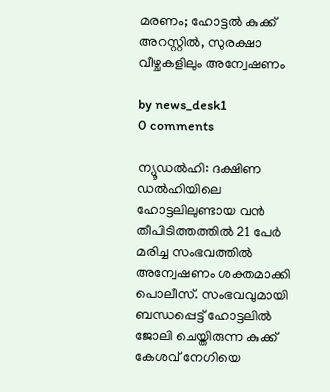മരണം; ഹോട്ടൽ കുക്ക് അറസ്റ്റിൽ, സുരക്ഷാ വീഴ്ചകളിലും അന്വേഷണം

by news_desk1
0 comments

ന്യൂഡൽഹി: ദക്ഷിണ ഡൽഹിയിലെ ഹോട്ടലിലുണ്ടായ വൻ തീപിടിത്തത്തിൽ 21 പേർ മരിച്ച സംഭവത്തിൽ അന്വേഷണം ശക്തമാക്കി പൊലീസ്. സംഭവവുമായി ബന്ധപ്പെട്ട് ഹോട്ടലിൽ ജോലി ചെയ്തിരുന്ന കുക്ക് കേശവ് നേഗിയെ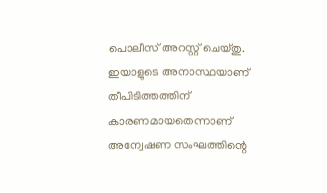പൊലീസ് അറസ്റ്റ് ചെയ്തു. ഇയാളുടെ അനാസ്ഥയാണ് തീപിടിത്തത്തിന് കാരണമായതെന്നാണ് അന്വേഷണ സംഘത്തിന്റെ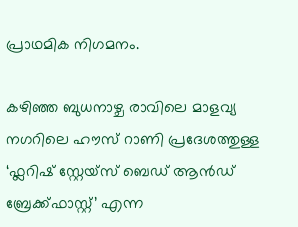പ്രാഥമിക നിഗമനം.

കഴിഞ്ഞ ബുധനാഴ്ച രാവിലെ മാളവ്യ നഗറിലെ ഹൗസ് റാണി പ്രദേശത്തുള്ള ‘ഫ്ലറിഷ് സ്റ്റേയ്സ് ബെഡ് ആൻഡ് ബ്രേക്ക്ഫാസ്റ്റ്’ എന്ന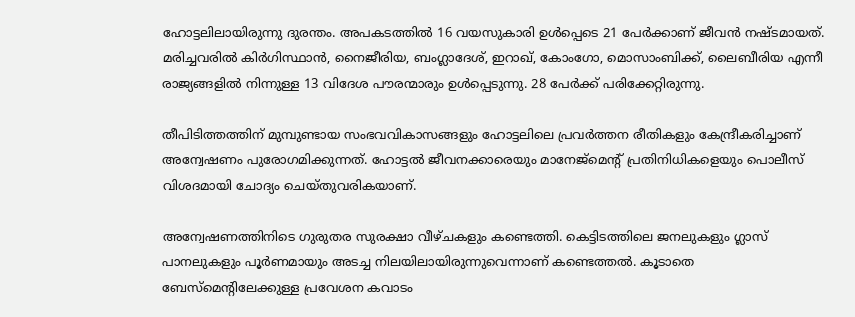ഹോട്ടലിലായിരുന്നു ദുരന്തം. അപകടത്തിൽ 16 വയസുകാരി ഉൾപ്പെടെ 21 പേർക്കാണ് ജീവൻ നഷ്ടമായത്. മരിച്ചവരിൽ കിർഗിസ്ഥാൻ, നൈജീരിയ, ബംഗ്ലാദേശ്, ഇറാഖ്, കോംഗോ, മൊസാംബിക്ക്, ലൈബീരിയ എന്നീ രാജ്യങ്ങളിൽ നിന്നുള്ള 13 വിദേശ പൗരന്മാരും ഉൾപ്പെടുന്നു. 28 പേർക്ക് പരിക്കേറ്റിരുന്നു.

തീപിടിത്തത്തിന് മുമ്പുണ്ടായ സംഭവവികാസങ്ങളും ഹോട്ടലിലെ പ്രവർത്തന രീതികളും കേന്ദ്രീകരിച്ചാണ് അന്വേഷണം പുരോഗമിക്കുന്നത്. ഹോട്ടൽ ജീവനക്കാരെയും മാനേജ്മെന്റ് പ്രതിനിധികളെയും പൊലീസ് വിശദമായി ചോദ്യം ചെയ്തുവരികയാണ്.

അന്വേഷണത്തിനിടെ ഗുരുതര സുരക്ഷാ വീഴ്ചകളും കണ്ടെത്തി. കെട്ടിടത്തിലെ ജനലുകളും ഗ്ലാസ് പാനലുകളും പൂർണമായും അടച്ച നിലയിലായിരുന്നുവെന്നാണ് കണ്ടെത്തൽ. കൂടാതെ ബേസ്മെന്റിലേക്കുള്ള പ്രവേശന കവാടം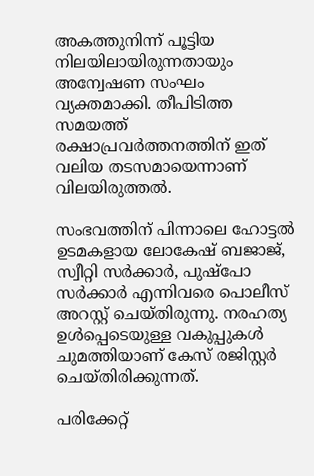അകത്തുനിന്ന് പൂട്ടിയ നിലയിലായിരുന്നതായും അന്വേഷണ സംഘം വ്യക്തമാക്കി. തീപിടിത്ത സമയത്ത് രക്ഷാപ്രവർത്തനത്തിന് ഇത് വലിയ തടസമായെന്നാണ് വിലയിരുത്തൽ.

സംഭവത്തിന് പിന്നാലെ ഹോട്ടൽ ഉടമകളായ ലോകേഷ് ബജാജ്, സ്വീറ്റി സർക്കാർ, പുഷ്പോ സർക്കാർ എന്നിവരെ പൊലീസ് അറസ്റ്റ് ചെയ്തിരുന്നു. നരഹത്യ ഉൾപ്പെടെയുള്ള വകുപ്പുകൾ ചുമത്തിയാണ് കേസ് രജിസ്റ്റർ ചെയ്തിരിക്കുന്നത്.

പരിക്കേറ്റ്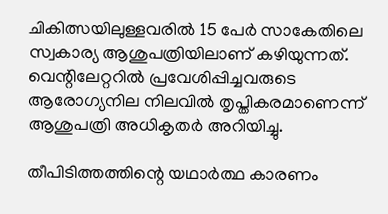ചികിത്സയിലുള്ളവരിൽ 15 പേർ സാകേതിലെ സ്വകാര്യ ആശുപത്രിയിലാണ് കഴിയുന്നത്. വെന്റിലേറ്ററിൽ പ്രവേശിപ്പിച്ചവരുടെ ആരോഗ്യനില നിലവിൽ തൃപ്തികരമാണെന്ന് ആശുപത്രി അധികൃതർ അറിയിച്ചു.

തീപിടിത്തത്തിന്റെ യഥാർത്ഥ കാരണം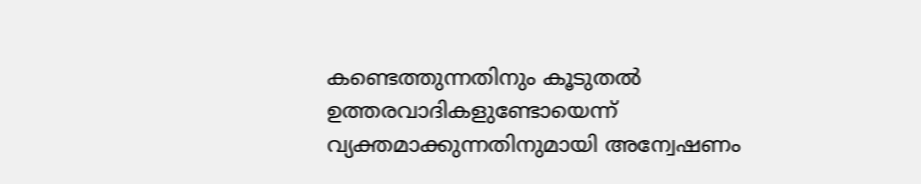കണ്ടെത്തുന്നതിനും കൂടുതൽ ഉത്തരവാദികളുണ്ടോയെന്ന് വ്യക്തമാക്കുന്നതിനുമായി അന്വേഷണം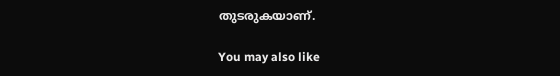തുടരുകയാണ്.

You may also like